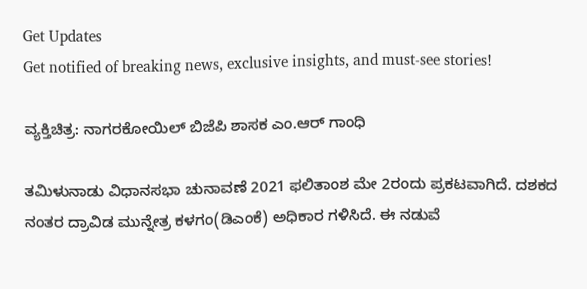Get Updates
Get notified of breaking news, exclusive insights, and must-see stories!

ವ್ಯಕ್ತಿಚಿತ್ರ: ನಾಗರಕೋಯಿಲ್ ಬಿಜೆಪಿ ಶಾಸಕ ಎಂ.ಆರ್ ಗಾಂಧಿ

ತಮಿಳುನಾಡು ವಿಧಾನಸಭಾ ಚುನಾವಣೆ 2021 ಫಲಿತಾಂಶ ಮೇ 2ರಂದು ಪ್ರಕಟವಾಗಿದೆ. ದಶಕದ ನಂತರ ದ್ರಾವಿಡ ಮುನ್ನೇತ್ರ ಕಳಗಂ(ಡಿಎಂಕೆ) ಅಧಿಕಾರ ಗಳಿಸಿದೆ. ಈ ನಡುವೆ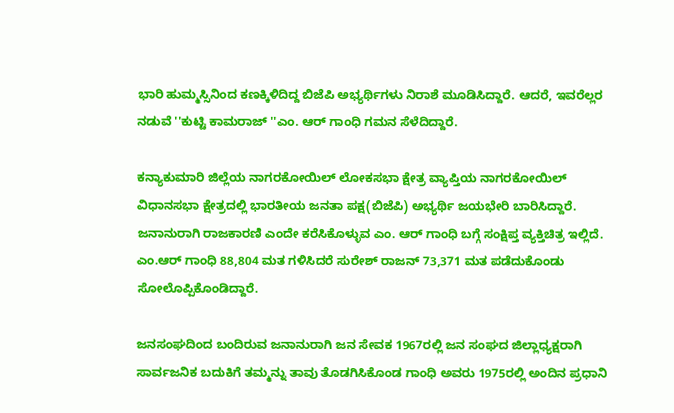ಭಾರಿ ಹುಮ್ಮಸ್ಸಿನಿಂದ ಕಣಕ್ಕಿಳಿದಿದ್ದ ಬಿಜೆಪಿ ಅಭ್ಯರ್ಥಿಗಳು ನಿರಾಶೆ ಮೂಡಿಸಿದ್ದಾರೆ. ಆದರೆ, ಇವರೆಲ್ಲರ ನಡುವೆ ''ಕುಟ್ಟಿ ಕಾಮರಾಜ್ ''ಎಂ. ಆರ್ ಗಾಂಧಿ ಗಮನ ಸೆಳೆದಿದ್ದಾರೆ.

ಕನ್ಯಾಕುಮಾರಿ ಜಿಲ್ಲೆಯ ನಾಗರಕೋಯಿಲ್ ಲೋಕಸಭಾ ಕ್ಷೇತ್ರ ವ್ಯಾಪ್ತಿಯ ನಾಗರಕೋಯಿಲ್ ವಿಧಾನಸಭಾ ಕ್ಷೇತ್ರದಲ್ಲಿ ಭಾರತೀಯ ಜನತಾ ಪಕ್ಷ(ಬಿಜೆಪಿ) ಅಭ್ಯರ್ಥಿ ಜಯಭೇರಿ ಬಾರಿಸಿದ್ದಾರೆ. ಜನಾನುರಾಗಿ ರಾಜಕಾರಣಿ ಎಂದೇ ಕರೆಸಿಕೊಳ್ಳುವ ಎಂ. ಆರ್ ಗಾಂಧಿ ಬಗ್ಗೆ ಸಂಕ್ಷಿಪ್ತ ವ್ಯಕ್ತಿಚಿತ್ರ ಇಲ್ಲಿದೆ. ಎಂ.ಆರ್ ಗಾಂಧಿ 88,804 ಮತ ಗಳಿಸಿದರೆ ಸುರೇಶ್ ರಾಜನ್ 73,371 ಮತ ಪಡೆದುಕೊಂಡು ಸೋಲೊಪ್ಪಿಕೊಂಡಿದ್ದಾರೆ.

ಜನಸಂಘದಿಂದ ಬಂದಿರುವ ಜನಾನುರಾಗಿ ಜನ ಸೇವಕ 1967ರಲ್ಲಿ ಜನ ಸಂಘದ ಜಿಲ್ಲಾಧ್ಯಕ್ಷರಾಗಿ ಸಾರ್ವಜನಿಕ ಬದುಕಿಗೆ ತಮ್ಮನ್ನು ತಾವು ತೊಡಗಿಸಿಕೊಂಡ ಗಾಂಧಿ ಅವರು 1975ರಲ್ಲಿ ಅಂದಿನ ಪ್ರಧಾನಿ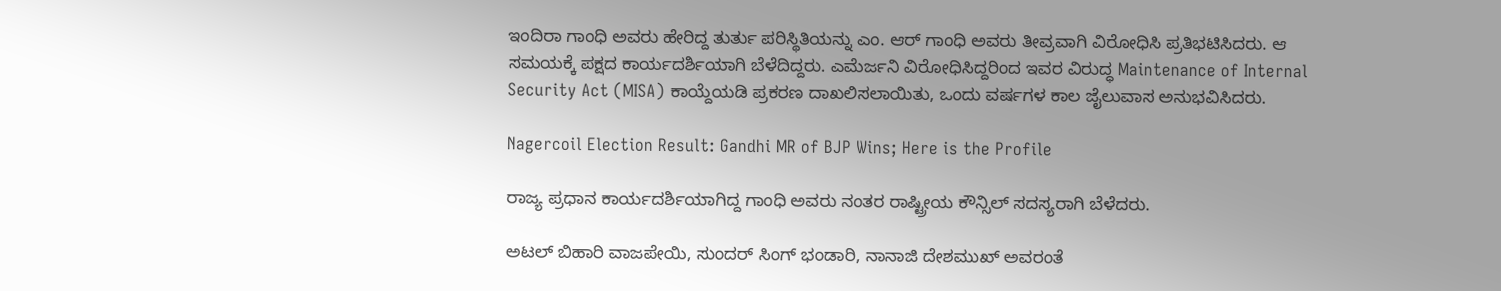ಇಂದಿರಾ ಗಾಂಧಿ ಅವರು ಹೇರಿದ್ದ ತುರ್ತು ಪರಿಸ್ಥಿತಿಯನ್ನು ಎಂ. ಆರ್ ಗಾಂಧಿ ಅವರು ತೀವ್ರವಾಗಿ ವಿರೋಧಿಸಿ ಪ್ರತಿಭಟಿಸಿದರು. ಆ ಸಮಯಕ್ಕೆ ಪಕ್ಷದ ಕಾರ್ಯದರ್ಶಿಯಾಗಿ ಬೆಳೆದಿದ್ದರು. ಎಮೆರ್ಜನಿ ವಿರೋಧಿಸಿದ್ದರಿಂದ ಇವರ ವಿರುದ್ಧ Maintenance of Internal Security Act (MISA) ಕಾಯ್ದೆಯಡಿ ಪ್ರಕರಣ ದಾಖಲಿಸಲಾಯಿತು, ಒಂದು ವರ್ಷಗಳ ಕಾಲ ಜೈಲುವಾಸ ಅನುಭವಿಸಿದರು.

Nagercoil Election Result: Gandhi MR of BJP Wins; Here is the Profile

ರಾಜ್ಯ ಪ್ರಧಾನ ಕಾರ್ಯದರ್ಶಿಯಾಗಿದ್ದ ಗಾಂಧಿ ಅವರು ನಂತರ ರಾಷ್ಟ್ರೀಯ ಕೌನ್ಸಿಲ್ ಸದಸ್ಯರಾಗಿ ಬೆಳೆದರು.

ಅಟಲ್ ಬಿಹಾರಿ ವಾಜಪೇಯಿ, ಸುಂದರ್ ಸಿಂಗ್ ಭಂಡಾರಿ, ನಾನಾಜಿ ದೇಶಮುಖ್ ಅವರಂತೆ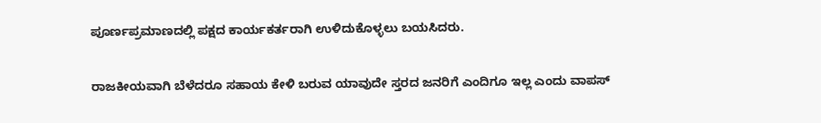ಪೂರ್ಣಪ್ರಮಾಣದಲ್ಲಿ ಪಕ್ಷದ ಕಾರ್ಯಕರ್ತರಾಗಿ ಉಳಿದುಕೊಳ್ಳಲು ಬಯಸಿದರು.

ರಾಜಕೀಯವಾಗಿ ಬೆಳೆದರೂ ಸಹಾಯ ಕೇಳಿ ಬರುವ ಯಾವುದೇ ಸ್ತರದ ಜನರಿಗೆ ಎಂದಿಗೂ ಇಲ್ಲ ಎಂದು ವಾಪಸ್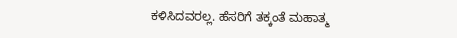ಕಳಿಸಿದವರಲ್ಲ. ಹೆಸರಿಗೆ ತಕ್ಕಂತೆ ಮಹಾತ್ಮ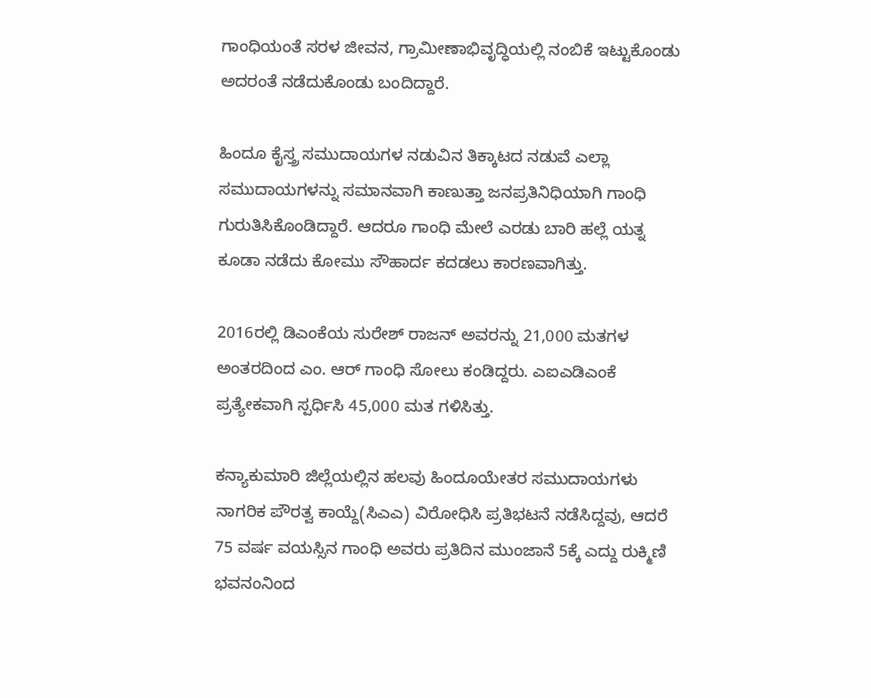ಗಾಂಧಿಯಂತೆ ಸರಳ ಜೀವನ, ಗ್ರಾಮೀಣಾಭಿವೃದ್ಧಿಯಲ್ಲಿ ನಂಬಿಕೆ ಇಟ್ಟುಕೊಂಡು ಅದರಂತೆ ನಡೆದುಕೊಂಡು ಬಂದಿದ್ದಾರೆ.

ಹಿಂದೂ ಕೈಸ್ತ್ರ ಸಮುದಾಯಗಳ ನಡುವಿನ ತಿಕ್ಕಾಟದ ನಡುವೆ ಎಲ್ಲಾ ಸಮುದಾಯಗಳನ್ನು ಸಮಾನವಾಗಿ ಕಾಣುತ್ತಾ ಜನಪ್ರತಿನಿಧಿಯಾಗಿ ಗಾಂಧಿ ಗುರುತಿಸಿಕೊಂಡಿದ್ದಾರೆ. ಆದರೂ ಗಾಂಧಿ ಮೇಲೆ ಎರಡು ಬಾರಿ ಹಲ್ಲೆ ಯತ್ನ ಕೂಡಾ ನಡೆದು ಕೋಮು ಸೌಹಾರ್ದ ಕದಡಲು ಕಾರಣವಾಗಿತ್ತು.

2016ರಲ್ಲಿ ಡಿಎಂಕೆಯ ಸುರೇಶ್ ರಾಜನ್ ಅವರನ್ನು 21,000 ಮತಗಳ ಅಂತರದಿಂದ ಎಂ. ಆರ್ ಗಾಂಧಿ ಸೋಲು ಕಂಡಿದ್ದರು. ಎಐಎಡಿಎಂಕೆ ಪ್ರತ್ಯೇಕವಾಗಿ ಸ್ಪರ್ಧಿಸಿ 45,000 ಮತ ಗಳಿಸಿತ್ತು.

ಕನ್ಯಾಕುಮಾರಿ ಜಿಲ್ಲೆಯಲ್ಲಿನ ಹಲವು ಹಿಂದೂಯೇತರ ಸಮುದಾಯಗಳು ನಾಗರಿಕ ಪೌರತ್ವ ಕಾಯ್ದೆ(ಸಿಎಎ) ವಿರೋಧಿಸಿ ಪ್ರತಿಭಟನೆ ನಡೆಸಿದ್ದವು, ಆದರೆ 75 ವರ್ಷ ವಯಸ್ಸಿನ ಗಾಂಧಿ ಅವರು ಪ್ರತಿದಿನ ಮುಂಜಾನೆ 5ಕ್ಕೆ ಎದ್ದು ರುಕ್ಮಿಣಿ ಭವನಂನಿಂದ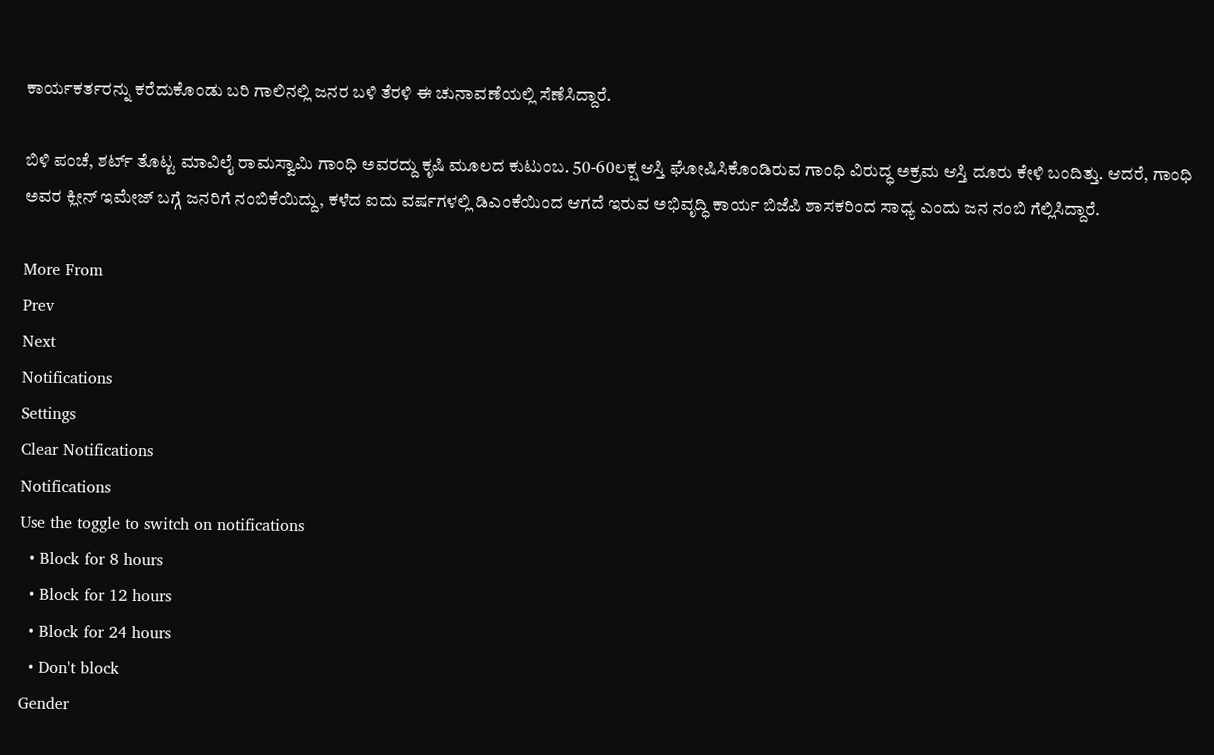ಕಾರ್ಯಕರ್ತರನ್ನು ಕರೆದುಕೊಂಡು ಬರಿ ಗಾಲಿನಲ್ಲಿ ಜನರ ಬಳಿ ತೆರಳಿ ಈ ಚುನಾವಣೆಯಲ್ಲಿ ಸೆಣೆಸಿದ್ದಾರೆ.

ಬಿಳಿ ಪಂಚೆ, ಶರ್ಟ್ ತೊಟ್ಟ ಮಾವಿಲೈ ರಾಮಸ್ವಾಮಿ ಗಾಂಧಿ ಅವರದ್ದು ಕೃಷಿ ಮೂಲದ ಕುಟುಂಬ. 50-60ಲಕ್ಷ ಆಸ್ತಿ ಘೋಷಿಸಿಕೊಂಡಿರುವ ಗಾಂಧಿ ವಿರುದ್ಧ ಅಕ್ರಮ ಆಸ್ತಿ ದೂರು ಕೇಳಿ ಬಂದಿತ್ತು. ಆದರೆ, ಗಾಂಧಿ ಅವರ ಕ್ಲೀನ್ ಇಮೇಜ್ ಬಗ್ಗೆ ಜನರಿಗೆ ನಂಬಿಕೆಯಿದ್ದು, ಕಳೆದ ಐದು ವರ್ಷಗಳಲ್ಲಿ ಡಿಎಂಕೆಯಿಂದ ಆಗದೆ ಇರುವ ಅಭಿವೃದ್ಧಿ ಕಾರ್ಯ ಬಿಜೆಪಿ ಶಾಸಕರಿಂದ ಸಾಧ್ಯ ಎಂದು ಜನ ನಂಬಿ ಗೆಲ್ಲಿಸಿದ್ದಾರೆ.

More From
Prev
Next
Notifications
Settings
Clear Notifications
Notifications
Use the toggle to switch on notifications
  • Block for 8 hours
  • Block for 12 hours
  • Block for 24 hours
  • Don't block
Gender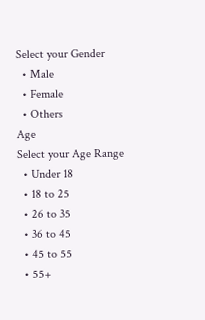Select your Gender
  • Male
  • Female
  • Others
Age
Select your Age Range
  • Under 18
  • 18 to 25
  • 26 to 35
  • 36 to 45
  • 45 to 55
  • 55+